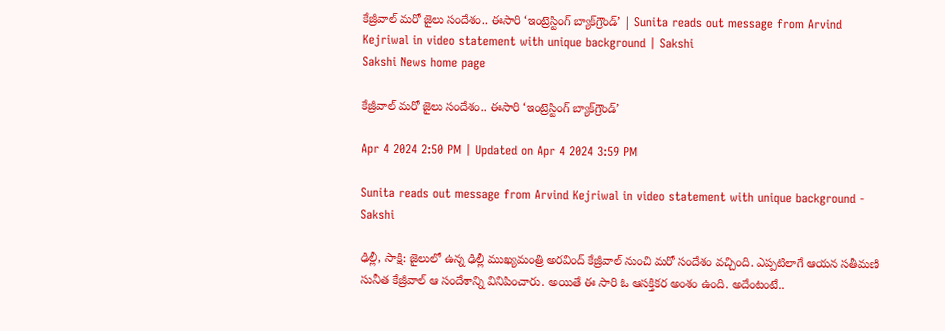కేజ్రీవాల్‌ మరో జైలు సందేశం.. ఈసారి ‘ఇంట్రెస్టింగ్‌ బ్యాక్‌గ్రౌండ్‌’ | Sunita reads out message from Arvind Kejriwal in video statement with unique background | Sakshi
Sakshi News home page

కేజ్రీవాల్‌ మరో జైలు సందేశం.. ఈసారి ‘ఇంట్రెస్టింగ్‌ బ్యాక్‌గ్రౌండ్‌’

Apr 4 2024 2:50 PM | Updated on Apr 4 2024 3:59 PM

Sunita reads out message from Arvind Kejriwal in video statement with unique background - Sakshi

ఢిల్లీ, సాక్షి: జైలులో ఉన్న ఢిల్లీ ముఖ్యమంత్రి అరవింద్ కేజ్రీవాల్ నుంచి మరో సందేశం వచ్చింది. ఎప్పటిలాగే ఆయన సతీమణి సునీత కేజ్రీవాల్‌ ఆ సందేశాన్ని వినిపించారు. అయితే ఈ సారి ఓ ఆసక్తికర అంశం ఉంది. అదేంటంటే..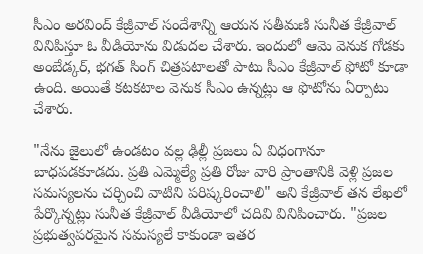సీఎం అరవింద్‌ కేజ్రీవాల్‌ సందేశాన్ని ఆయన సతీమణి సునీత కేజ్రీవాల్‌ వినిపిస్తూ ఓ వీడియోను విడుదల చేశారు. ఇందులో ఆమె వెనుక గోడకు అంబేడ్కర్, భగత్ సింగ్ చిత్రపటాలతో పాటు సీఎం కేజ్రీవాల్‌ ఫోటో కూడా ఉంది. అయితే కటకటాల వెనుక సీఎం ఉన్నట్లు ఆ ఫొటోను ఏర్పాటు చేశారు.

"నేను జైలులో ఉండటం వల్ల ఢిల్లీ ప్రజలు ఏ విధంగానూ బాధపడకూడదు. ప్రతి ఎమ్మెల్యే ప్రతి రోజు వారి ప్రాంతానికి వెళ్లి ప్రజల సమస్యలను చర్చించి వాటిని పరిష్కరించాలి" అని కేజ్రీవాల్ తన లేఖలో పేర్కొన్నట్లు సునీత కేజ్రీవాల్‌ వీడియోలో చదివి వినిపించారు. "ప్రజల ప్రభుత్వపరమైన సమస్యలే కాకుండా ఇతర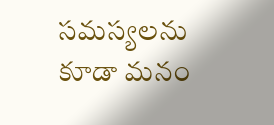సమస్యలను కూడా మనం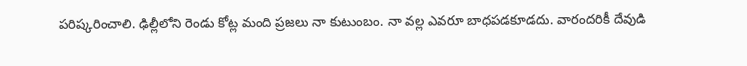పరిష్కరించాలి. ఢిల్లీలోని రెండు కోట్ల మంది ప్రజలు నా కుటుంబం. నా వల్ల ఎవరూ బాధపడకూడదు. వారందరికీ దేవుడి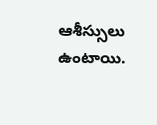ఆశీస్సులు ఉంటాయి.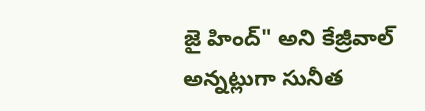జై హింద్" అని కేజ్రీవాల్ అన్నట్లుగా సునీత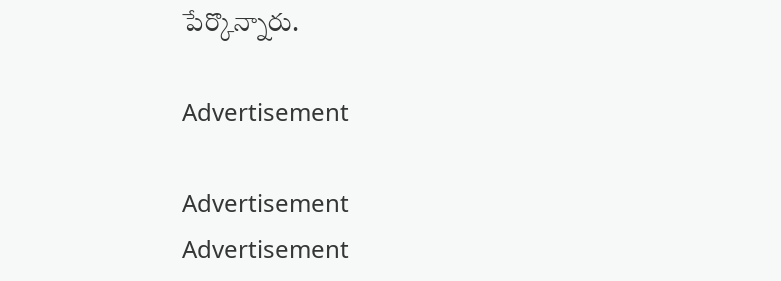పేర్కొన్నారు.

Advertisement

Advertisement
Advertisement